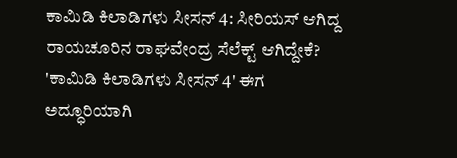ಕಾಮಿಡಿ ಕಿಲಾಡಿಗಳು ಸೀಸನ್ 4: ಸೀರಿಯಸ್ ಆಗಿದ್ದ ರಾಯಚೂರಿನ ರಾಘವೇಂದ್ರ ಸೆಲೆಕ್ಟ್ ಆಗಿದ್ದೇಕೆ?
'ಕಾಮಿಡಿ ಕಿಲಾಡಿಗಳು ಸೀಸನ್ 4' ಈಗ ಅದ್ಧೂರಿಯಾಗಿ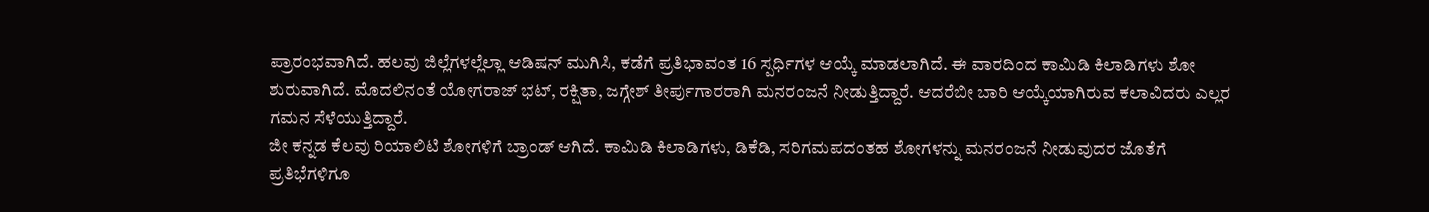ಪ್ರಾರಂಭವಾಗಿದೆ. ಹಲವು ಜಿಲ್ಲೆಗಳಲ್ಲೆಲ್ಲಾ ಆಡಿಷನ್ ಮುಗಿಸಿ, ಕಡೆಗೆ ಪ್ರತಿಭಾವಂತ 16 ಸ್ಪರ್ಧಿಗಳ ಆಯ್ಕೆ ಮಾಡಲಾಗಿದೆ. ಈ ವಾರದಿಂದ ಕಾಮಿಡಿ ಕಿಲಾಡಿಗಳು ಶೋ ಶುರುವಾಗಿದೆ. ಮೊದಲಿನಂತೆ ಯೋಗರಾಜ್ ಭಟ್, ರಕ್ಷಿತಾ, ಜಗ್ಗೇಶ್ ತೀರ್ಪುಗಾರರಾಗಿ ಮನರಂಜನೆ ನೀಡುತ್ತಿದ್ದಾರೆ. ಆದರೆಬೀ ಬಾರಿ ಆಯ್ಕೆಯಾಗಿರುವ ಕಲಾವಿದರು ಎಲ್ಲರ ಗಮನ ಸೆಳೆಯುತ್ತಿದ್ದಾರೆ.
ಜೀ ಕನ್ನಡ ಕೆಲವು ರಿಯಾಲಿಟಿ ಶೋಗಳಿಗೆ ಬ್ರಾಂಡ್ ಆಗಿದೆ. ಕಾಮಿಡಿ ಕಿಲಾಡಿಗಳು, ಡಿಕೆಡಿ, ಸರಿಗಮಪದಂತಹ ಶೋಗಳನ್ನು ಮನರಂಜನೆ ನೀಡುವುದರ ಜೊತೆಗೆ ಪ್ರತಿಭೆಗಳಿಗೂ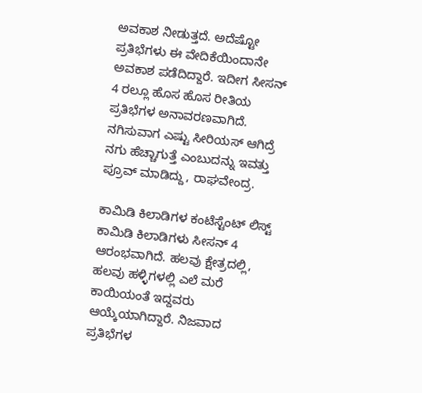ಅವಕಾಶ ನೀಡುತ್ತದೆ. ಅದೆಷ್ಟೋ ಪ್ರತಿಭೆಗಳು ಈ ವೇದಿಕೆಯಿಂದಾನೇ ಅವಕಾಶ ಪಡೆದಿದ್ದಾರೆ. ಇದೀಗ ಸೀಸನ್ 4 ರಲ್ಲೂ ಹೊಸ ಹೊಸ ರೀತಿಯ ಪ್ರತಿಭೆಗಳ ಅನಾವರಣವಾಗಿದೆ. ನಗಿಸುವಾಗ ಎಷ್ಟು ಸೀರಿಯಸ್ ಆಗಿದ್ರೆ ನಗು ಹೆಚ್ಚಾಗುತ್ತೆ ಎಂಬುದನ್ನು ಇವತ್ತು ಪ್ರೂವ್ ಮಾಡಿದ್ದು, ರಾಘವೇಂದ್ರ.

ಕಾಮಿಡಿ ಕಿಲಾಡಿಗಳ ಕಂಟೆಸ್ಟೆಂಟ್ ಲಿಸ್ಟ್
ಕಾಮಿಡಿ ಕಿಲಾಡಿಗಳು ಸೀಸನ್ 4 ಆರಂಭವಾಗಿದೆ. ಹಲವು ಕ್ಷೇತ್ರದಲ್ಲಿ, ಹಲವು ಹಳ್ಳಿಗಳಲ್ಲಿ ಎಲೆ ಮರೆ ಕಾಯಿಯಂತೆ ಇದ್ದವರು ಆಯ್ಕೆಯಾಗಿದ್ದಾರೆ. ನಿಜವಾದ ಪ್ರತಿಭೆಗಳ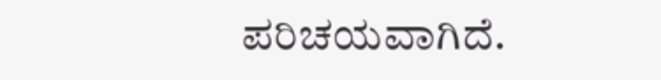ಪರಿಚಯವಾಗಿದೆ.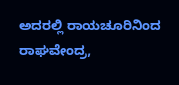ಅದರಲ್ಲಿ ರಾಯಚೂರಿನಿಂದ ರಾಘವೇಂದ್ರ,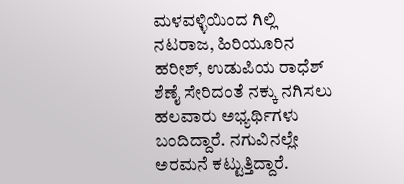ಮಳವಳ್ಳಿಯಿಂದ ಗಿಲ್ಲಿ ನಟರಾಜ, ಹಿರಿಯೂರಿನ ಹರೀಶ್, ಉಡುಪಿಯ ರಾಧೆಶ್ ಶೆಣೈ ಸೇರಿದಂತೆ ನಕ್ಕು ನಗಿಸಲು ಹಲವಾರು ಅಭ್ಯರ್ಥಿಗಳು ಬಂದಿದ್ದಾರೆ. ನಗುವಿನಲ್ಲೇ ಅರಮನೆ ಕಟ್ಟುತ್ತಿದ್ದಾರೆ.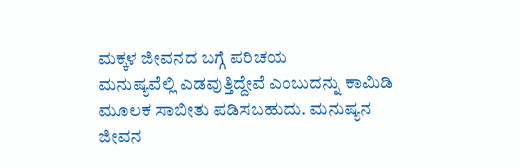ಮಕ್ಕಳ ಜೀವನದ ಬಗ್ಗೆ ಪರಿಚಯ
ಮನುಷ್ಯವೆಲ್ಲಿ ಎಡವುತ್ತಿದ್ದೇವೆ ಎಂಬುದನ್ನು ಕಾಮಿಡಿ ಮೂಲಕ ಸಾಬೀತು ಪಡಿಸಬಹುದು. ಮನುಷ್ಯನ ಜೀವನ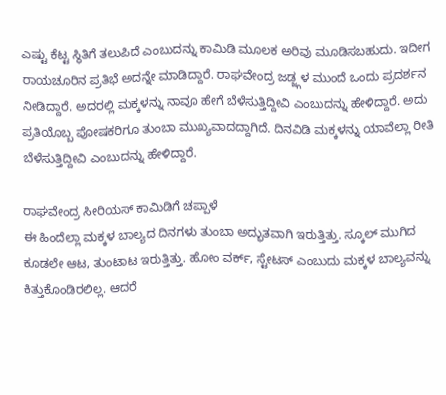ಎಷ್ಟು ಕೆಟ್ಟ ಸ್ಥಿತಿಗೆ ತಲುಪಿದೆ ಎಂಬುದನ್ನು ಕಾಮಿಡಿ ಮೂಲಕ ಅರಿವು ಮೂಡಿಸಬಹುದು. ಇದೀಗ ರಾಯಚೂರಿನ ಪ್ರತಿಭೆ ಅದನ್ನೇ ಮಾಡಿದ್ದಾರೆ. ರಾಘವೇಂದ್ರ ಜಡ್ಜ್ಗಳ ಮುಂದೆ ಒಂದು ಪ್ರದರ್ಶನ ನೀಡಿದ್ದಾರೆ. ಅದರಲ್ಲಿ ಮಕ್ಕಳನ್ನು ನಾವೂ ಹೇಗೆ ಬೆಳೆಸುತ್ತಿದ್ದೀವಿ ಎಂಬುದನ್ನು ಹೇಳಿದ್ದಾರೆ. ಅದು ಪ್ರತಿಯೊಬ್ಬ ಪೋಷಕರಿಗೂ ತುಂಬಾ ಮುಖ್ಯವಾದದ್ದಾಗಿದೆ. ದಿನವಿಡಿ ಮಕ್ಕಳನ್ನು ಯಾವೆಲ್ಲಾ ರೀತಿ ಬೆಳೆಸುತ್ತಿದ್ದೀವಿ ಎಂಬುದನ್ನು ಹೇಳಿದ್ದಾರೆ.

ರಾಘವೇಂದ್ರ ಸೀರಿಯಸ್ ಕಾಮಿಡಿಗೆ ಚಪ್ಪಾಳೆ
ಈ ಹಿಂದೆಲ್ಲಾ ಮಕ್ಕಳ ಬಾಲ್ಯದ ದಿನಗಳು ತುಂಬಾ ಅದ್ಭುತವಾಗಿ ಇರುತ್ತಿತ್ತು. ಸ್ಕೂಲ್ ಮುಗಿದ ಕೂಡಲೇ ಆಟ, ತುಂಟಾಟ ಇರುತ್ತಿತ್ತು. ಹೋಂ ವರ್ಕ್, ಸ್ಟೇಟಸ್ ಎಂಬುದು ಮಕ್ಕಳ ಬಾಲ್ಯವನ್ನು ಕಿತ್ತುಕೊಂಡಿರಲಿಲ್ಲ. ಆದರೆ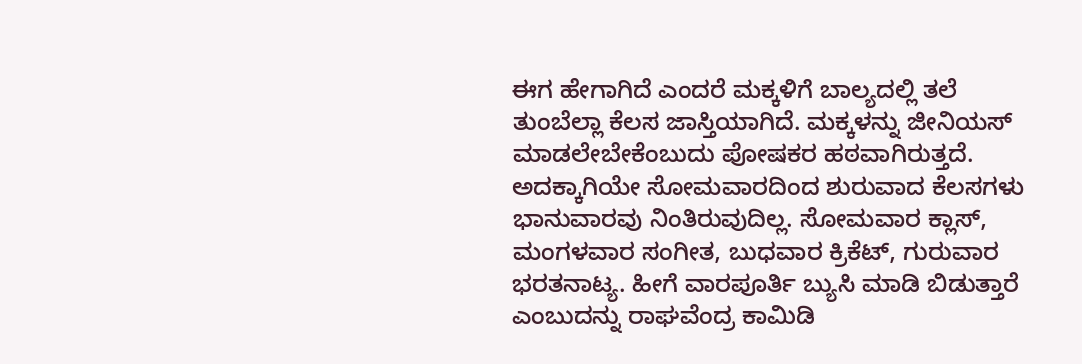ಈಗ ಹೇಗಾಗಿದೆ ಎಂದರೆ ಮಕ್ಕಳಿಗೆ ಬಾಲ್ಯದಲ್ಲಿ ತಲೆ ತುಂಬೆಲ್ಲಾ ಕೆಲಸ ಜಾಸ್ತಿಯಾಗಿದೆ. ಮಕ್ಕಳನ್ನು ಜೀನಿಯಸ್ ಮಾಡಲೇಬೇಕೆಂಬುದು ಪೋಷಕರ ಹಠವಾಗಿರುತ್ತದೆ. ಅದಕ್ಕಾಗಿಯೇ ಸೋಮವಾರದಿಂದ ಶುರುವಾದ ಕೆಲಸಗಳು ಭಾನುವಾರವು ನಿಂತಿರುವುದಿಲ್ಲ. ಸೋಮವಾರ ಕ್ಲಾಸ್, ಮಂಗಳವಾರ ಸಂಗೀತ, ಬುಧವಾರ ಕ್ರಿಕೆಟ್, ಗುರುವಾರ ಭರತನಾಟ್ಯ. ಹೀಗೆ ವಾರಪೂರ್ತಿ ಬ್ಯುಸಿ ಮಾಡಿ ಬಿಡುತ್ತಾರೆ ಎಂಬುದನ್ನು ರಾಘವೆಂದ್ರ ಕಾಮಿಡಿ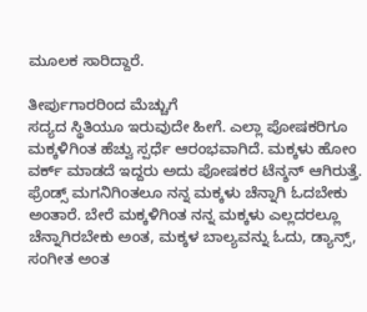ಮೂಲಕ ಸಾರಿದ್ದಾರೆ.

ತೀರ್ಪುಗಾರರಿಂದ ಮೆಚ್ಚುಗೆ
ಸದ್ಯದ ಸ್ಥಿತಿಯೂ ಇರುವುದೇ ಹೀಗೆ. ಎಲ್ಲಾ ಪೋಷಕರಿಗೂ ಮಕ್ಕಳಿಗಿಂತ ಹೆಚ್ವು ಸ್ಪರ್ಧೆ ಆರಂಭವಾಗಿದೆ. ಮಕ್ಕಳು ಹೋಂ ವರ್ಕ್ ಮಾಡದೆ ಇದ್ದರು ಅದು ಪೋಷಕರ ಟೆನ್ಶನ್ ಆಗಿರುತ್ತೆ. ಫ್ರೆಂಡ್ಸ್ ಮಗನಿಗಿಂತಲೂ ನನ್ನ ಮಕ್ಕಳು ಚೆನ್ನಾಗಿ ಓದಬೇಕು ಅಂತಾರೆ. ಬೇರೆ ಮಕ್ಕಳಿಗಿಂತ ನನ್ನ ಮಕ್ಕಳು ಎಲ್ಲದರಲ್ಲೂ ಚೆನ್ನಾಗಿರಬೇಕು ಅಂತ, ಮಕ್ಕಳ ಬಾಲ್ಯವನ್ನು ಓದು, ಡ್ಯಾನ್ಸ್, ಸಂಗೀತ ಅಂತ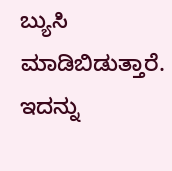ಬ್ಯುಸಿ ಮಾಡಿಬಿಡುತ್ತಾರೆ. ಇದನ್ನು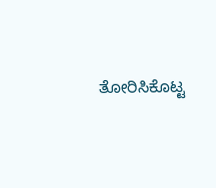ತೋರಿಸಿಕೊಟ್ಟ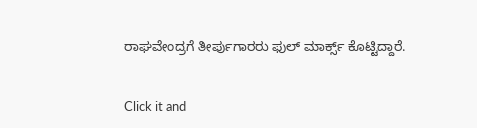ರಾಘವೇಂದ್ರಗೆ ತೀರ್ಪುಗಾರರು ಫುಲ್ ಮಾರ್ಕ್ಸ್ ಕೊಟ್ಟಿದ್ದಾರೆ.


Click it and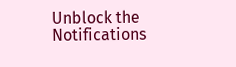Unblock the Notifications